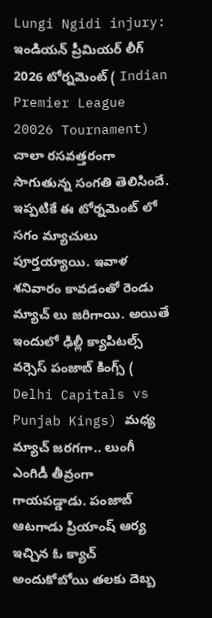Lungi Ngidi injury: ఇండియన్ ప్రీమియర్ లీగ్ 2026 టోర్నమెంట్ ( Indian Premier League 20026 Tournament) చాలా రసవత్తరంగా సాగుతున్న సంగతి తెలిసిందే.
ఇప్పటికే ఈ టోర్నమెంట్ లో సగం మ్యాచులు పూర్తయ్యాయి. ఇవాళ శనివారం కావడంతో రెండు మ్యాచ్ లు జరిగాయి. అయితే ఇందులో ఢిల్లీ క్యాపిటల్స్ వర్సెస్ పంజాబ్ కింగ్స్ ( Delhi Capitals vs Punjab Kings) మధ్య మ్యాచ్ జరగగా.. లుంగీ ఎంగిడీ తీవ్రంగా గాయపడ్డాడు. పంజాబ్ ఆటగాడు ప్రియాంష్ ఆర్య ఇచ్చిన ఓ క్యాచ్ అందుకోబోయి తలకు దెబ్బ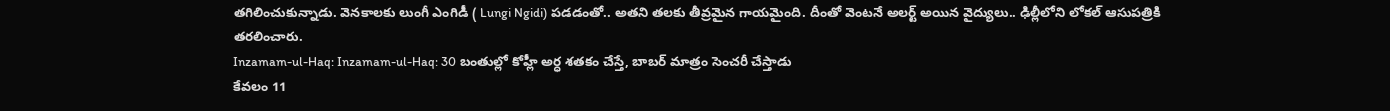తగిలించుకున్నాడు. వెనకాలకు లుంగీ ఎంగిడీ ( Lungi Ngidi) పడడంతో.. అతని తలకు తీవ్రమైన గాయమైంది. దీంతో వెంటనే అలర్ట్ అయిన వైద్యులు.. ఢిల్లీలోని లోకల్ ఆసుపత్రికి తరలించారు.
Inzamam-ul-Haq: Inzamam-ul-Haq: 30 బంతుల్లో కోహ్లీ అర్ధ శతకం చేస్తే, బాబర్ మాత్రం సెంచరీ చేస్తాడు
కేవలం 11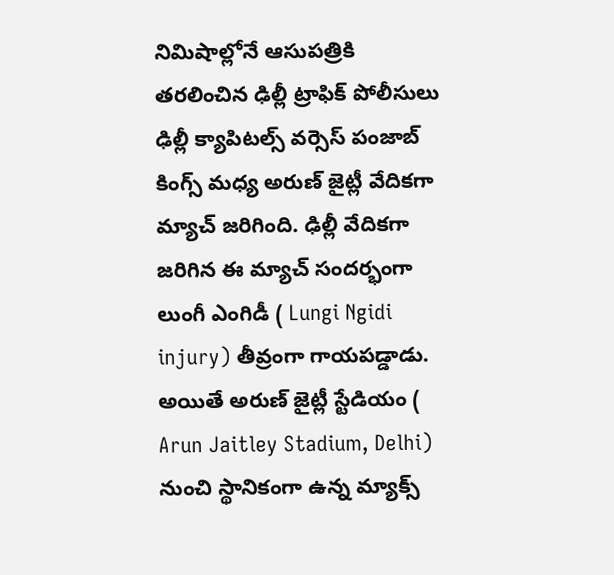నిమిషాల్లోనే ఆసుపత్రికి తరలించిన ఢిల్లీ ట్రాఫిక్ పోలీసులు
ఢిల్లీ క్యాపిటల్స్ వర్సెస్ పంజాబ్ కింగ్స్ మధ్య అరుణ్ జైట్లీ వేదికగా మ్యాచ్ జరిగింది. ఢిల్లీ వేదికగా జరిగిన ఈ మ్యాచ్ సందర్భంగా లుంగీ ఎంగిడీ ( Lungi Ngidi injury) తీవ్రంగా గాయపడ్డాడు. అయితే అరుణ్ జైట్లీ స్టేడియం ( Arun Jaitley Stadium, Delhi) నుంచి స్థానికంగా ఉన్న మ్యాక్స్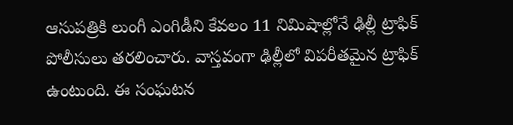ఆసుపత్రికి లుంగీ ఎంగిడీని కేవలం 11 నిమిషాల్లోనే ఢిల్లీ ట్రాఫిక్ పోలీసులు తరలించారు. వాస్తవంగా ఢిల్లీలో విపరీతమైన ట్రాఫిక్ ఉంటుంది. ఈ సంఘటన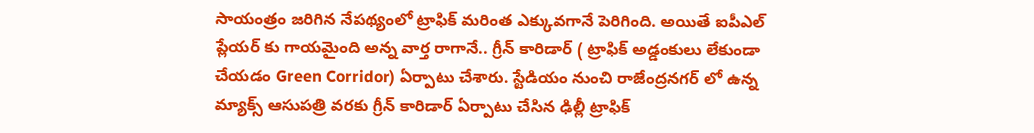సాయంత్రం జరిగిన నేపథ్యంలో ట్రాఫిక్ మరింత ఎక్కువగానే పెరిగింది. అయితే ఐపీఎల్ ప్లేయర్ కు గాయమైంది అన్న వార్త రాగానే.. గ్రీన్ కారిడార్ ( ట్రాఫిక్ అడ్డంకులు లేకుండా చేయడం Green Corridor) ఏర్పాటు చేశారు. స్టేడియం నుంచి రాజేంద్రనగర్ లో ఉన్న మ్యాక్స్ ఆసుపత్రి వరకు గ్రీన్ కారిడార్ ఏర్పాటు చేసిన ఢిల్లీ ట్రాఫిక్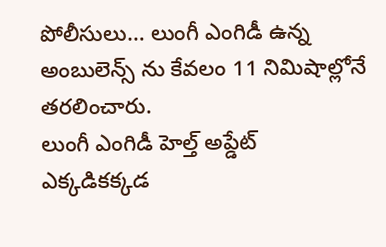పోలీసులు… లుంగీ ఎంగిడీ ఉన్న అంబులెన్స్ ను కేవలం 11 నిమిషాల్లోనే తరలించారు.
లుంగీ ఎంగిడీ హెల్త్ అప్డేట్
ఎక్కడికక్కడ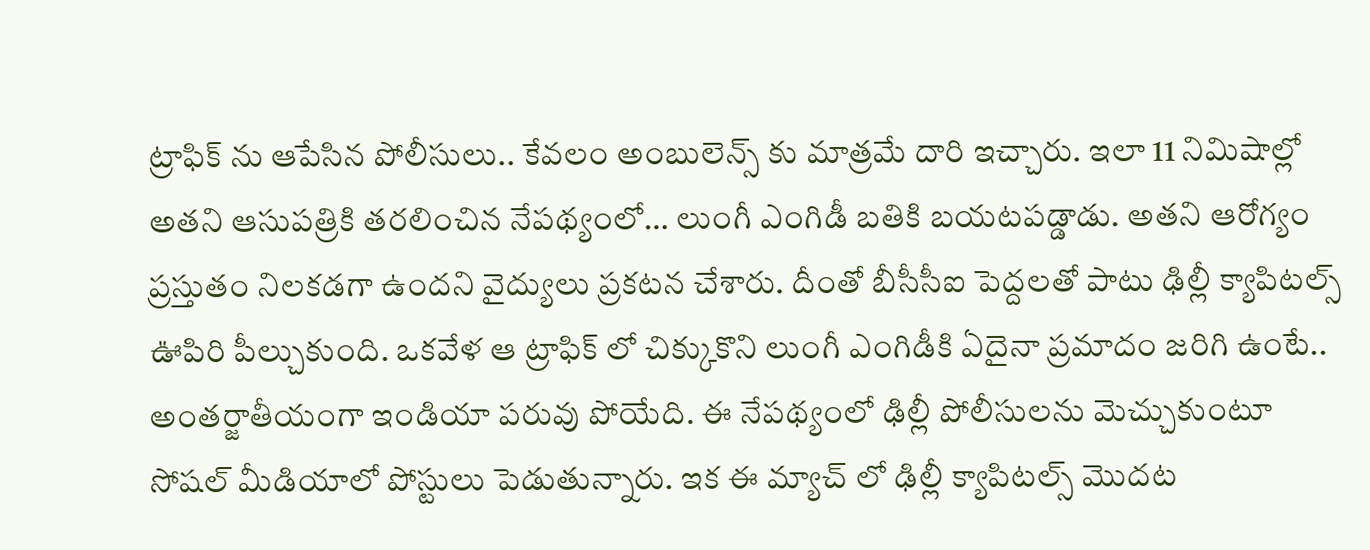ట్రాఫిక్ ను ఆపేసిన పోలీసులు.. కేవలం అంబులెన్స్ కు మాత్రమే దారి ఇచ్చారు. ఇలా 11 నిమిషాల్లో అతని ఆసుపత్రికి తరలించిన నేపథ్యంలో… లుంగీ ఎంగిడీ బతికి బయటపడ్డాడు. అతని ఆరోగ్యం ప్రస్తుతం నిలకడగా ఉందని వైద్యులు ప్రకటన చేశారు. దీంతో బీసీసీఐ పెద్దలతో పాటు ఢిల్లీ క్యాపిటల్స్ ఊపిరి పీల్చుకుంది. ఒకవేళ ఆ ట్రాఫిక్ లో చిక్కుకొని లుంగీ ఎంగిడీకి ఏదైనా ప్రమాదం జరిగి ఉంటే.. అంతర్జాతీయంగా ఇండియా పరువు పోయేది. ఈ నేపథ్యంలో ఢిల్లీ పోలీసులను మెచ్చుకుంటూ సోషల్ మీడియాలో పోస్టులు పెడుతున్నారు. ఇక ఈ మ్యాచ్ లో ఢిల్లీ క్యాపిటల్స్ మొదట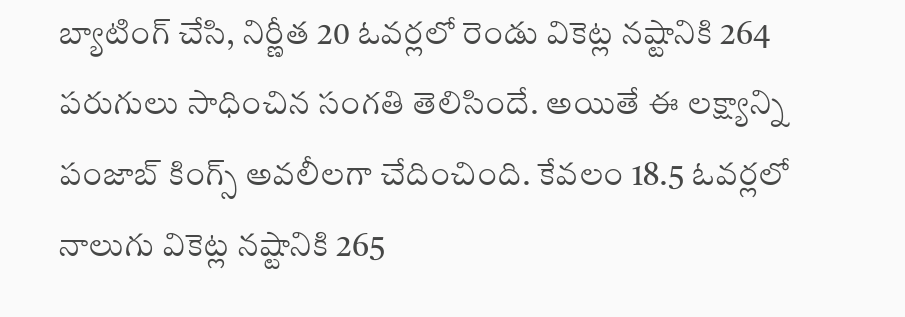బ్యాటింగ్ చేసి, నిర్ణీత 20 ఓవర్లలో రెండు వికెట్ల నష్టానికి 264 పరుగులు సాధించిన సంగతి తెలిసిందే. అయితే ఈ లక్ష్యాన్ని పంజాబ్ కింగ్స్ అవలీలగా చేదించింది. కేవలం 18.5 ఓవర్లలో నాలుగు వికెట్ల నష్టానికి 265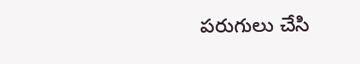పరుగులు చేసి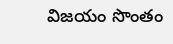విజయం సొంతం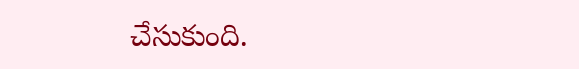చేసుకుంది.